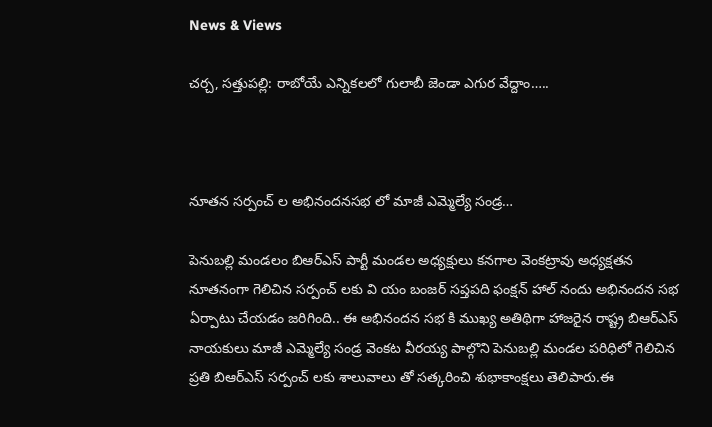News & Views

చర్చ, సత్తుపల్లి: రాబోయే ఎన్నికలలో గులాబీ జెండా ఎగుర వేద్దాం…..



నూతన సర్పంచ్ ల అభినందనసభ లో మాజీ ఎమ్మెల్యే సండ్ర…

పెనుబల్లి మండలం బిఆర్ఎస్ పార్టీ మండల అధ్యక్షులు కనగాల వెంకట్రావు అధ్యక్షతన నూతనంగా గెలిచిన సర్పంచ్ లకు వి యం బంజర్ సప్తపది ఫంక్షన్ హాల్ నందు అభినందన సభ ఏర్పాటు చేయడం జరిగింది.. ఈ అభినందన సభ కి ముఖ్య అతిథిగా హాజరైన రాష్ట్ర బిఆర్ఎస్ నాయకులు మాజీ ఎమ్మెల్యే సండ్ర వెంకట వీరయ్య పాల్గొని పెనుబల్లి మండల పరిధిలో గెలిచిన ప్రతి బిఆర్ఎస్ సర్పంచ్ లకు శాలువాలు తో సత్కరించి శుభాకాంక్షలు తెలిపారు.ఈ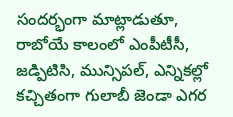సందర్భంగా మాట్లాడుతూ, రాబోయే కాలంలో ఎంపీటీసీ, జడ్పిటిసి, మున్సిపల్, ఎన్నికల్లో కచ్చితంగా గులాబీ జెండా ఎగర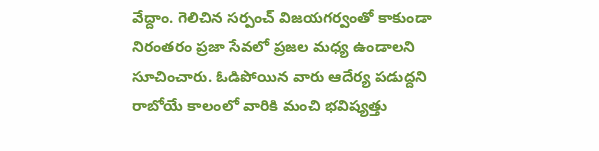వేద్దాం. గెలిచిన సర్పంచ్ విజయగర్వంతో కాకుండా నిరంతరం ప్రజా సేవలో ప్రజల మధ్య ఉండాలని సూచించారు. ఓడిపోయిన వారు ఆదేర్య పడుద్దని రాబోయే కాలంలో వారికి మంచి భవిష్యత్తు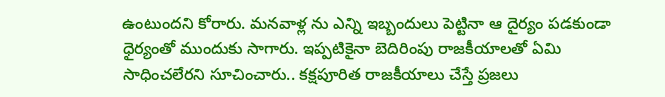ఉంటుందని కోరారు. మనవాళ్ల ను ఎన్ని ఇబ్బందులు పెట్టినా ఆ‌ దైర్యం పడకుండా ధైర్యంతో ముందుకు సాగారు. ఇప్పటికైనా బెదిరింపు రాజకీయాలతో ఏమి సాధించలేరని సూచించారు.. కక్షపూరిత రాజకీయాలు చేస్తే ప్రజలు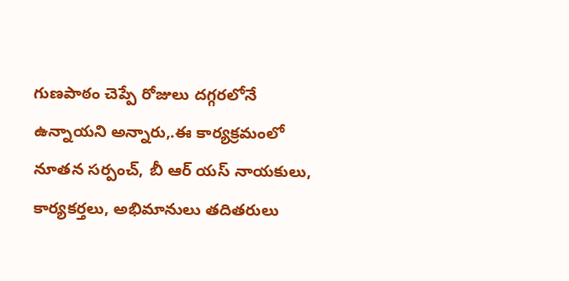గుణపాఠం చెప్పే రోజులు దగ్గరలోనే ఉన్నాయని అన్నారు,.ఈ కార్యక్రమంలో నూతన సర్పంచ్, బీ ఆర్ యస్ నాయకులు, కార్యకర్తలు, అభిమానులు తదితరులు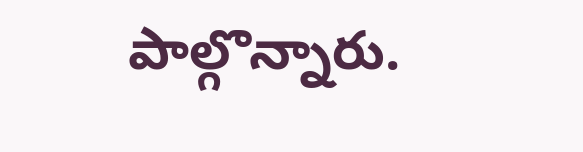పాల్గొన్నారు.